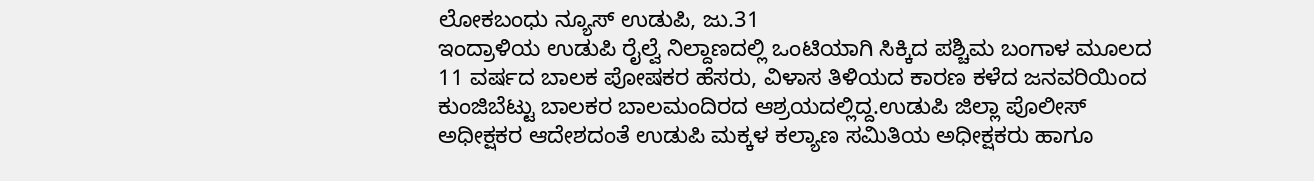ಲೋಕಬಂಧು ನ್ಯೂಸ್ ಉಡುಪಿ, ಜು.31
ಇಂದ್ರಾಳಿಯ ಉಡುಪಿ ರೈಲ್ವೆ ನಿಲ್ದಾಣದಲ್ಲಿ ಒಂಟಿಯಾಗಿ ಸಿಕ್ಕಿದ ಪಶ್ಚಿಮ ಬಂಗಾಳ ಮೂಲದ 11 ವರ್ಷದ ಬಾಲಕ ಪೋಷಕರ ಹೆಸರು, ವಿಳಾಸ ತಿಳಿಯದ ಕಾರಣ ಕಳೆದ ಜನವರಿಯಿಂದ ಕುಂಜಿಬೆಟ್ಟು ಬಾಲಕರ ಬಾಲಮಂದಿರದ ಆಶ್ರಯದಲ್ಲಿದ್ದ.ಉಡುಪಿ ಜಿಲ್ಲಾ ಪೊಲೀಸ್ ಅಧೀಕ್ಷಕರ ಆದೇಶದಂತೆ ಉಡುಪಿ ಮಕ್ಕಳ ಕಲ್ಯಾಣ ಸಮಿತಿಯ ಅಧೀಕ್ಷಕರು ಹಾಗೂ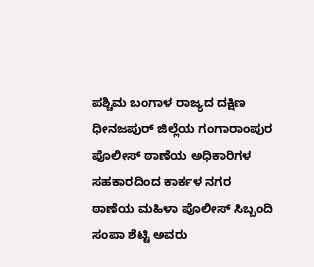ಪಶ್ಚಿಮ ಬಂಗಾಳ ರಾಜ್ಯದ ದಕ್ಷಿಣ ಧೀನಜಪುರ್ ಜಿಲ್ಲೆಯ ಗಂಗಾರಾಂಪುರ ಪೊಲೀಸ್ ಠಾಣೆಯ ಅಧಿಕಾರಿಗಳ ಸಹಕಾರದಿಂದ ಕಾರ್ಕಳ ನಗರ ಠಾಣೆಯ ಮಹಿಳಾ ಪೊಲೀಸ್ ಸಿಬ್ಬಂದಿ ಸಂಪಾ ಶೆಟ್ಟಿ ಅವರು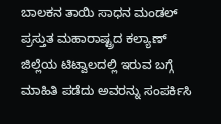ಬಾಲಕನ ತಾಯಿ ಸಾಧನ ಮಂಡಲ್ ಪ್ರಸ್ತುತ ಮಹಾರಾಷ್ಟ್ರದ ಕಲ್ಯಾಣ್ ಜಿಲ್ಲೆಯ ಟಿಟ್ವಾಲದಲ್ಲಿ ಇರುವ ಬಗ್ಗೆ ಮಾಹಿತಿ ಪಡೆದು ಅವರನ್ನು ಸಂಪರ್ಕಿಸಿ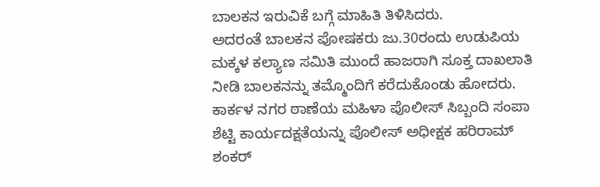ಬಾಲಕನ ಇರುವಿಕೆ ಬಗ್ಗೆ ಮಾಹಿತಿ ತಿಳಿಸಿದರು.
ಅದರಂತೆ ಬಾಲಕನ ಪೋಷಕರು ಜು.30ರಂದು ಉಡುಪಿಯ ಮಕ್ಕಳ ಕಲ್ಯಾಣ ಸಮಿತಿ ಮುಂದೆ ಹಾಜರಾಗಿ ಸೂಕ್ತ ದಾಖಲಾತಿ ನೀಡಿ ಬಾಲಕನನ್ನು ತಮ್ಮೊಂದಿಗೆ ಕರೆದುಕೊಂಡು ಹೋದರು.
ಕಾರ್ಕಳ ನಗರ ಠಾಣೆಯ ಮಹಿಳಾ ಪೊಲೀಸ್ ಸಿಬ್ಬಂದಿ ಸಂಪಾ ಶೆಟ್ಟಿ ಕಾರ್ಯದಕ್ಷತೆಯನ್ನು ಪೊಲೀಸ್ ಅಧೀಕ್ಷಕ ಹರಿರಾಮ್ ಶಂಕರ್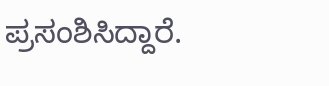ಪ್ರಸಂಶಿಸಿದ್ದಾರೆ.